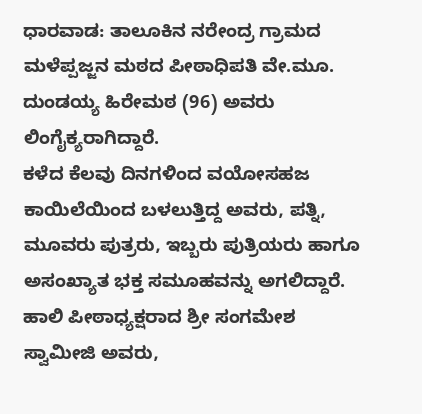ಧಾರವಾಡ: ತಾಲೂಕಿನ ನರೇಂದ್ರ ಗ್ರಾಮದ ಮಳೆಪ್ಪಜ್ಜನ ಮಠದ ಪೀಠಾಧಿಪತಿ ವೇ.ಮೂ. ದುಂಡಯ್ಯ ಹಿರೇಮಠ (96) ಅವರು ಲಿಂಗೈಕ್ಯರಾಗಿದ್ದಾರೆ.
ಕಳೆದ ಕೆಲವು ದಿನಗಳಿಂದ ವಯೋಸಹಜ ಕಾಯಿಲೆಯಿಂದ ಬಳಲುತ್ತಿದ್ದ ಅವರು, ಪತ್ನಿ, ಮೂವರು ಪುತ್ರರು, ಇಬ್ಬರು ಪುತ್ರಿಯರು ಹಾಗೂ ಅಸಂಖ್ಯಾತ ಭಕ್ತ ಸಮೂಹವನ್ನು ಅಗಲಿದ್ದಾರೆ. ಹಾಲಿ ಪೀಠಾಧ್ಯಕ್ಷರಾದ ಶ್ರೀ ಸಂಗಮೇಶ ಸ್ವಾಮೀಜಿ ಅವರು,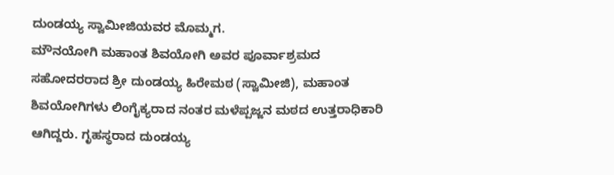ದುಂಡಯ್ಯ ಸ್ವಾಮೀಜಿಯವರ ಮೊಮ್ಮಗ.
ಮೌನಯೋಗಿ ಮಹಾಂತ ಶಿವಯೋಗಿ ಅವರ ಪೂರ್ವಾಶ್ರಮದ ಸಹೋದರರಾದ ಶ್ರೀ ದುಂಡಯ್ಯ ಹಿರೇಮಠ (ಸ್ವಾಮೀಜಿ), ಮಹಾಂತ ಶಿವಯೋಗಿಗಳು ಲಿಂಗೈಕ್ಯರಾದ ನಂತರ ಮಳೆಪ್ಪಜ್ಜನ ಮಠದ ಉತ್ತರಾಧಿಕಾರಿ ಆಗಿದ್ದರು. ಗೃಹಸ್ಥರಾದ ದುಂಡಯ್ಯ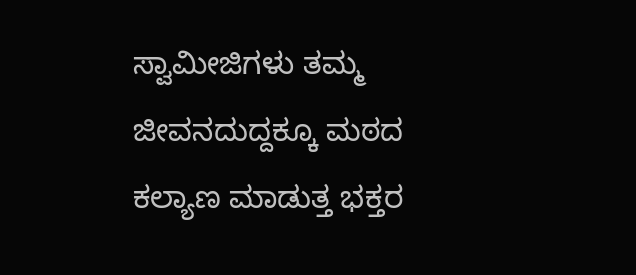ಸ್ವಾಮೀಜಿಗಳು ತಮ್ಮ ಜೀವನದುದ್ದಕ್ಕೂ ಮಠದ ಕಲ್ಯಾಣ ಮಾಡುತ್ತ ಭಕ್ತರ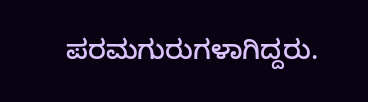ಪರಮಗುರುಗಳಾಗಿದ್ದರು.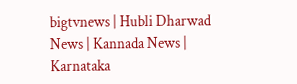bigtvnews | Hubli Dharwad News | Kannada News | Karnataka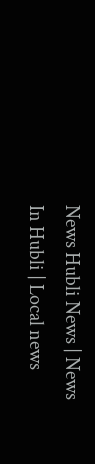News Hubli News | News In Hubli | Local news